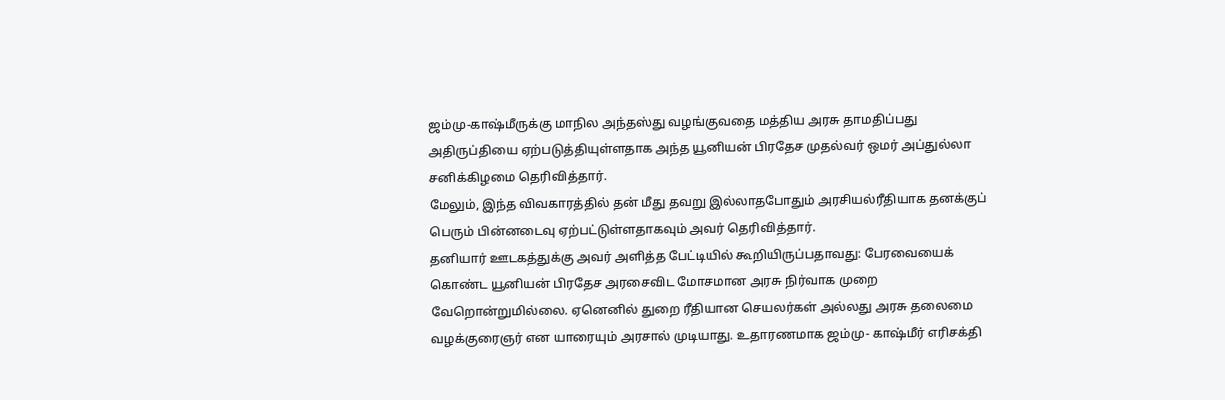ஜம்மு-காஷ்மீருக்கு மாநில அந்தஸ்து வழங்குவதை மத்திய அரசு தாமதிப்பது அதிருப்தியை ஏற்படுத்தியுள்ளதாக அந்த யூனியன் பிரதேச முதல்வர் ஒமர் அப்துல்லா சனிக்கிழமை தெரிவித்தார்.
மேலும், இந்த விவகாரத்தில் தன் மீது தவறு இல்லாதபோதும் அரசியல்ரீதியாக தனக்குப் பெரும் பின்னடைவு ஏற்பட்டுள்ளதாகவும் அவர் தெரிவித்தார்.
தனியார் ஊடகத்துக்கு அவர் அளித்த பேட்டியில் கூறியிருப்பதாவது: பேரவையைக் கொண்ட யூனியன் பிரதேச அரசைவிட மோசமான அரசு நிர்வாக முறை வேறொன்றுமில்லை. ஏனெனில் துறை ரீதியான செயலர்கள் அல்லது அரசு தலைமை வழக்குரைஞர் என யாரையும் அரசால் முடியாது. உதாரணமாக ஜம்மு- காஷ்மீர் எரிசக்தி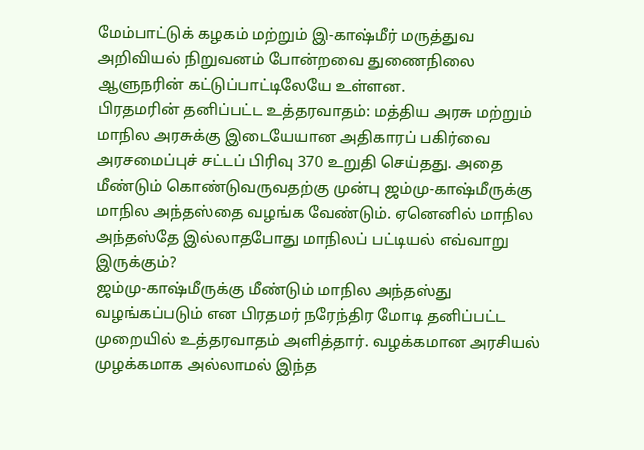மேம்பாட்டுக் கழகம் மற்றும் இ-காஷ்மீர் மருத்துவ அறிவியல் நிறுவனம் போன்றவை துணைநிலை ஆளுநரின் கட்டுப்பாட்டிலேயே உள்ளன.
பிரதமரின் தனிப்பட்ட உத்தரவாதம்: மத்திய அரசு மற்றும் மாநில அரசுக்கு இடையேயான அதிகாரப் பகிர்வை அரசமைப்புச் சட்டப் பிரிவு 370 உறுதி செய்தது. அதை மீண்டும் கொண்டுவருவதற்கு முன்பு ஜம்மு-காஷ்மீருக்கு மாநில அந்தஸ்தை வழங்க வேண்டும். ஏனெனில் மாநில அந்தஸ்தே இல்லாதபோது மாநிலப் பட்டியல் எவ்வாறு இருக்கும்?
ஜம்மு-காஷ்மீருக்கு மீண்டும் மாநில அந்தஸ்து வழங்கப்படும் என பிரதமர் நரேந்திர மோடி தனிப்பட்ட முறையில் உத்தரவாதம் அளித்தார். வழக்கமான அரசியல் முழக்கமாக அல்லாமல் இந்த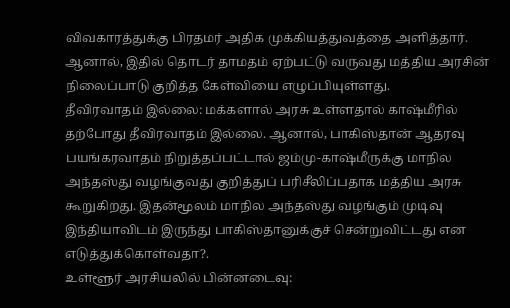விவகாரத்துக்கு பிரதமர் அதிக முக்கியத்துவத்தை அளித்தார். ஆனால், இதில் தொடர் தாமதம் ஏற்பட்டு வருவது மத்திய அரசின் நிலைப்பாடு குறித்த கேள்வியை எழுப்பியுள்ளது.
தீவிரவாதம் இல்லை: மக்களால் அரசு உள்ளதால் காஷ்மீரில் தற்போது தீவிரவாதம் இல்லை. ஆனால், பாகிஸ்தான் ஆதரவு பயங்கரவாதம் நிறுத்தப்பட்டால் ஜம்மு-காஷ்மீருக்கு மாநில அந்தஸ்து வழங்குவது குறித்துப் பரிசீலிப்பதாக மத்திய அரசு கூறுகிறது. இதன்மூலம் மாநில அந்தஸ்து வழங்கும் முடிவு இந்தியாவிடம் இருந்து பாகிஸ்தானுக்குச் சென்றுவிட்டது என எடுத்துக்கொள்வதா?.
உள்ளூர் அரசியலில் பின்னடைவு: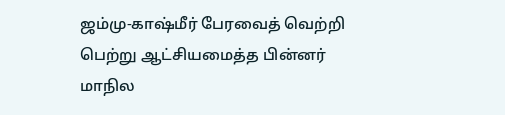ஜம்மு-காஷ்மீர் பேரவைத் வெற்றி பெற்று ஆட்சியமைத்த பின்னர் மாநில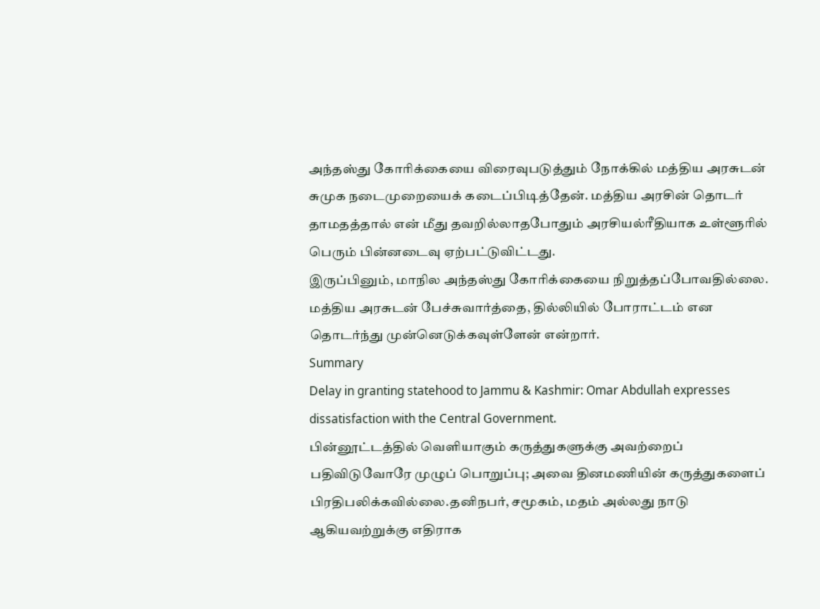அந்தஸ்து கோரிக்கையை விரைவுபடுத்தும் நோக்கில் மத்திய அரசுடன் சுமுக நடைமுறையைக் கடைப்பிடித்தேன். மத்திய அரசின் தொடர் தாமதத்தால் என் மீது தவறில்லாதபோதும் அரசியல்ரீதியாக உள்ளூரில் பெரும் பின்னடைவு ஏற்பட்டுவிட்டது.
இருப்பினும், மாநில அந்தஸ்து கோரிக்கையை நிறுத்தப்போவதில்லை. மத்திய அரசுடன் பேச்சுவார்த்தை, தில்லியில் போராட்டம் என தொடர்ந்து முன்னெடுக்கவுள்ளேன் என்றார்.
Summary
Delay in granting statehood to Jammu & Kashmir: Omar Abdullah expresses dissatisfaction with the Central Government.
பின்னூட்டத்தில் வெளியாகும் கருத்துகளுக்கு அவற்றைப் பதிவிடுவோரே முழுப் பொறுப்பு; அவை தினமணியின் கருத்துகளைப் பிரதிபலிக்கவில்லை.தனிநபர், சமூகம், மதம் அல்லது நாடு ஆகியவற்றுக்கு எதிராக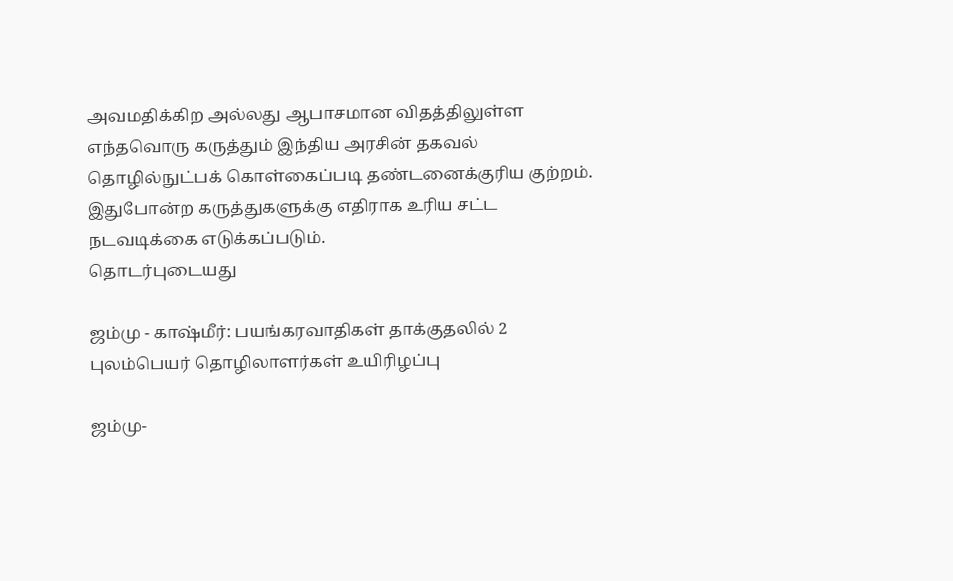அவமதிக்கிற அல்லது ஆபாசமான விதத்திலுள்ள எந்தவொரு கருத்தும் இந்திய அரசின் தகவல் தொழில்நுட்பக் கொள்கைப்படி தண்டனைக்குரிய குற்றம். இதுபோன்ற கருத்துகளுக்கு எதிராக உரிய சட்ட நடவடிக்கை எடுக்கப்படும்.
தொடர்புடையது

ஜம்மு - காஷ்மீர்: பயங்கரவாதிகள் தாக்குதலில் 2 புலம்பெயர் தொழிலாளர்கள் உயிரிழப்பு

ஜம்மு-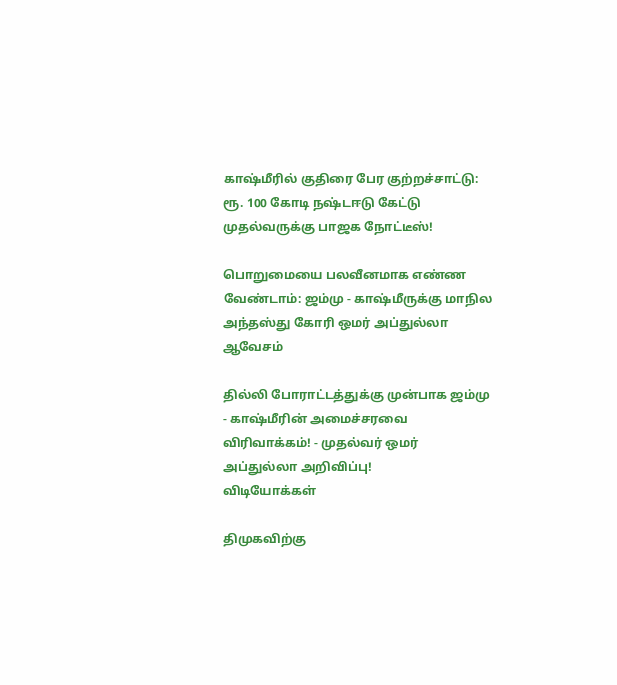காஷ்மீரில் குதிரை பேர குற்றச்சாட்டு: ரூ. 100 கோடி நஷ்டஈடு கேட்டு முதல்வருக்கு பாஜக நோட்டீஸ்!

பொறுமையை பலவீனமாக எண்ண வேண்டாம்: ஜம்மு - காஷ்மீருக்கு மாநில அந்தஸ்து கோரி ஒமர் அப்துல்லா ஆவேசம்

தில்லி போராட்டத்துக்கு முன்பாக ஜம்மு - காஷ்மீரின் அமைச்சரவை விரிவாக்கம்! - முதல்வர் ஒமர் அப்துல்லா அறிவிப்பு!
விடியோக்கள்

திமுகவிற்கு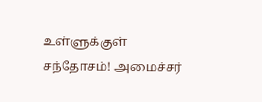உள்ளுக்குள் சந்தோசம்! அமைச்சர்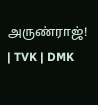அருண்ராஜ்! | TVK | DMK